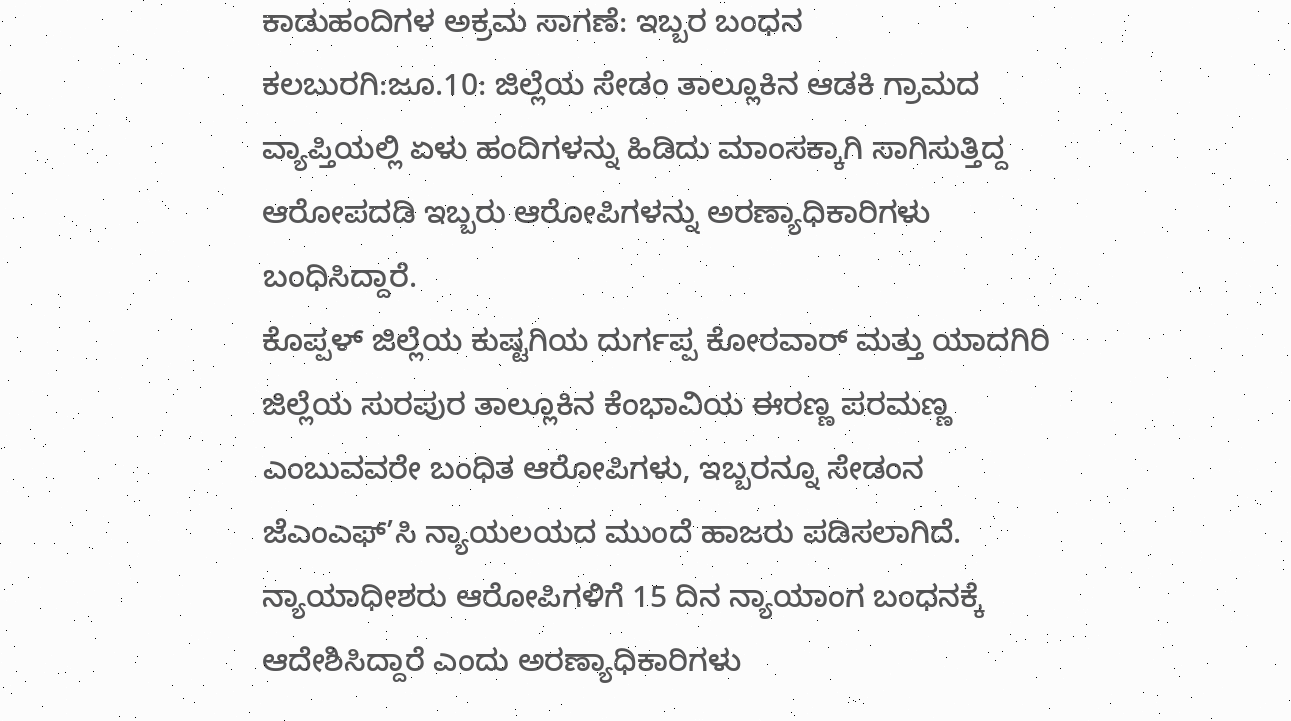ಕಾಡುಹಂದಿಗಳ ಅಕ್ರಮ ಸಾಗಣೆ: ಇಬ್ಬರ ಬಂಧನ
ಕಲಬುರಗಿ:ಜೂ.10: ಜಿಲ್ಲೆಯ ಸೇಡಂ ತಾಲ್ಲೂಕಿನ ಆಡಕಿ ಗ್ರಾಮದ ವ್ಯಾಪ್ತಿಯಲ್ಲಿ ಏಳು ಹಂದಿಗಳನ್ನು ಹಿಡಿದು ಮಾಂಸಕ್ಕಾಗಿ ಸಾಗಿಸುತ್ತಿದ್ದ ಆರೋಪದಡಿ ಇಬ್ಬರು ಆರೋಪಿಗಳನ್ನು ಅರಣ್ಯಾಧಿಕಾರಿಗಳು ಬಂಧಿಸಿದ್ದಾರೆ.
ಕೊಪ್ಪಳ್ ಜಿಲ್ಲೆಯ ಕುಷ್ಟಗಿಯ ದುರ್ಗಪ್ಪ ಕೋರವಾರ್ ಮತ್ತು ಯಾದಗಿರಿ ಜಿಲ್ಲೆಯ ಸುರಪುರ ತಾಲ್ಲೂಕಿನ ಕೆಂಭಾವಿಯ ಈರಣ್ಣ ಪರಮಣ್ಣ ಎಂಬುವವರೇ ಬಂಧಿತ ಆರೋಪಿಗಳು, ಇಬ್ಬರನ್ನೂ ಸೇಡಂನ ಜೆಎಂಎಫ್’ಸಿ ನ್ಯಾಯಲಯದ ಮುಂದೆ ಹಾಜರು ಪಡಿಸಲಾಗಿದೆ. ನ್ಯಾಯಾಧೀಶರು ಆರೋಪಿಗಳಿಗೆ 15 ದಿನ ನ್ಯಾಯಾಂಗ ಬಂಧನಕ್ಕೆ ಆದೇಶಿಸಿದ್ದಾರೆ ಎಂದು ಅರಣ್ಯಾಧಿಕಾರಿಗಳು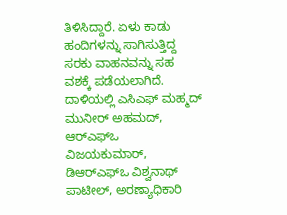ತಿಳಿಸಿದ್ದಾರೆ. ಏಳು ಕಾಡು ಹಂದಿಗಳನ್ನು ಸಾಗಿಸುತ್ತಿದ್ದ ಸರಕು ವಾಹನವನ್ನು ಸಹ ವಶಕ್ಕೆ ಪಡೆಯಲಾಗಿದೆ.
ದಾಳಿಯಲ್ಲಿ ಎಸಿಎಫ್ ಮಹ್ಮದ್ ಮುನೀರ್ ಅಹಮದ್, ಆರ್‍ಎಫ್‍ಒ ವಿಜಯಕುಮಾರ್, ಡಿಆರ್‍ಎಫ್‍ಒ ವಿಶ್ವನಾಥ್ ಪಾಟೀಲ್, ಅರಣ್ಯಾಧಿಕಾರಿ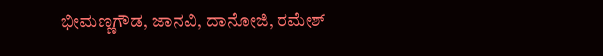ಭೀಮಣ್ಣಗೌಡ, ಜಾನವಿ, ದಾನೋಜಿ, ರಮೇಶ್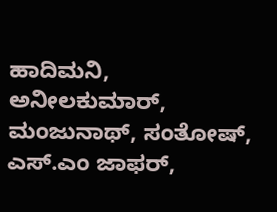ಹಾದಿಮನಿ, ಅನೀಲಕುಮಾರ್, ಮಂಜುನಾಥ್, ಸಂತೋಷ್, ಎಸ್.ಎಂ ಜಾಫರ್,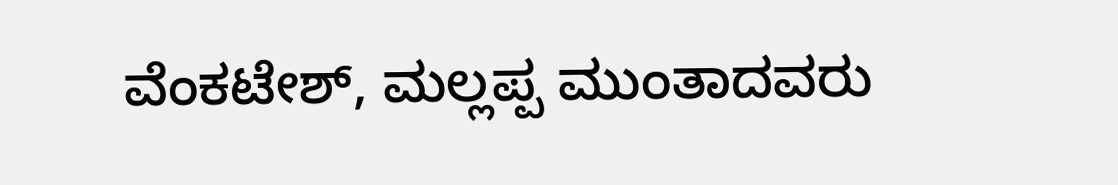ವೆಂಕಟೇಶ್, ಮಲ್ಲಪ್ಪ ಮುಂತಾದವರು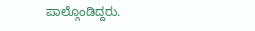ಪಾಲ್ಗೊಂಡಿದ್ದರು.